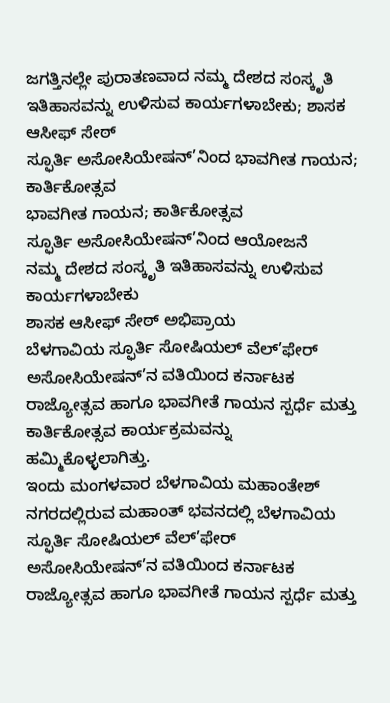ಜಗತ್ತಿನಲ್ಲೇ ಪುರಾತಣವಾದ ನಮ್ಮ ದೇಶದ ಸಂಸ್ಕೃತಿ ಇತಿಹಾಸವನ್ನು ಉಳಿಸುವ ಕಾರ್ಯಗಳಾಬೇಕು; ಶಾಸಕ ಆಸೀಫ್ ಸೇಠ್
ಸ್ಫೂರ್ತಿ ಅಸೋಸಿಯೇಷನ್’ನಿಂದ ಭಾವಗೀತ ಗಾಯನ; ಕಾರ್ತಿಕೋತ್ಸವ
ಭಾವಗೀತ ಗಾಯನ; ಕಾರ್ತಿಕೋತ್ಸವ
ಸ್ಫೂರ್ತಿ ಅಸೋಸಿಯೇಷನ್’ನಿಂದ ಆಯೋಜನೆ
ನಮ್ಮ ದೇಶದ ಸಂಸ್ಕೃತಿ ಇತಿಹಾಸವನ್ನು ಉಳಿಸುವ ಕಾರ್ಯಗಳಾಬೇಕು
ಶಾಸಕ ಆಸೀಫ್ ಸೇಠ್ ಅಭಿಪ್ರಾಯ
ಬೆಳಗಾವಿಯ ಸ್ಫೂರ್ತಿ ಸೋಷಿಯಲ್ ವೆಲ್’ಫೇರ್ ಅಸೋಸಿಯೇಷನ್’ನ ವತಿಯಿಂದ ಕರ್ನಾಟಕ ರಾಜ್ಯೋತ್ಸವ ಹಾಗೂ ಭಾವಗೀತೆ ಗಾಯನ ಸ್ಪರ್ಧೆ ಮತ್ತು ಕಾರ್ತಿಕೋತ್ಸವ ಕಾರ್ಯಕ್ರಮವನ್ನು ಹಮ್ಮಿಕೊಳ್ಳಲಾಗಿತ್ತು.
ಇಂದು ಮಂಗಳವಾರ ಬೆಳಗಾವಿಯ ಮಹಾಂತೇಶ್ ನಗರದಲ್ಲಿರುವ ಮಹಾಂತ್ ಭವನದಲ್ಲಿ ಬೆಳಗಾವಿಯ ಸ್ಫೂರ್ತಿ ಸೋಷಿಯಲ್ ವೆಲ್’ಫೇರ್ ಅಸೋಸಿಯೇಷನ್’ನ ವತಿಯಿಂದ ಕರ್ನಾಟಕ ರಾಜ್ಯೋತ್ಸವ ಹಾಗೂ ಭಾವಗೀತೆ ಗಾಯನ ಸ್ಪರ್ಧೆ ಮತ್ತು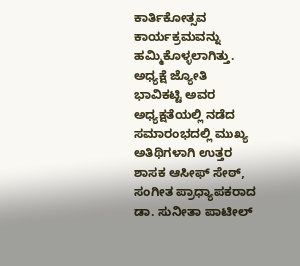ಕಾರ್ತಿಕೋತ್ಸವ ಕಾರ್ಯಕ್ರಮವನ್ನು ಹಮ್ಮಿಕೊಳ್ಳಲಾಗಿತ್ತು. ಅಧ್ಯಕ್ಷೆ ಜ್ಯೋತಿ ಭಾವಿಕಟ್ಟಿ ಅವರ ಅಧ್ಯಕ್ಷತೆಯಲ್ಲಿ ನಡೆದ ಸಮಾರಂಭದಲ್ಲಿ ಮುಖ್ಯ ಅತಿಥಿಗಳಾಗಿ ಉತ್ತರ ಶಾಸಕ ಆಸೀಫ್ ಸೇಠ್, ಸಂಗೀತ ಪ್ರಾಧ್ಯಾಪಕರಾದ ಡಾ. ಸುನೀತಾ ಪಾಟೀಲ್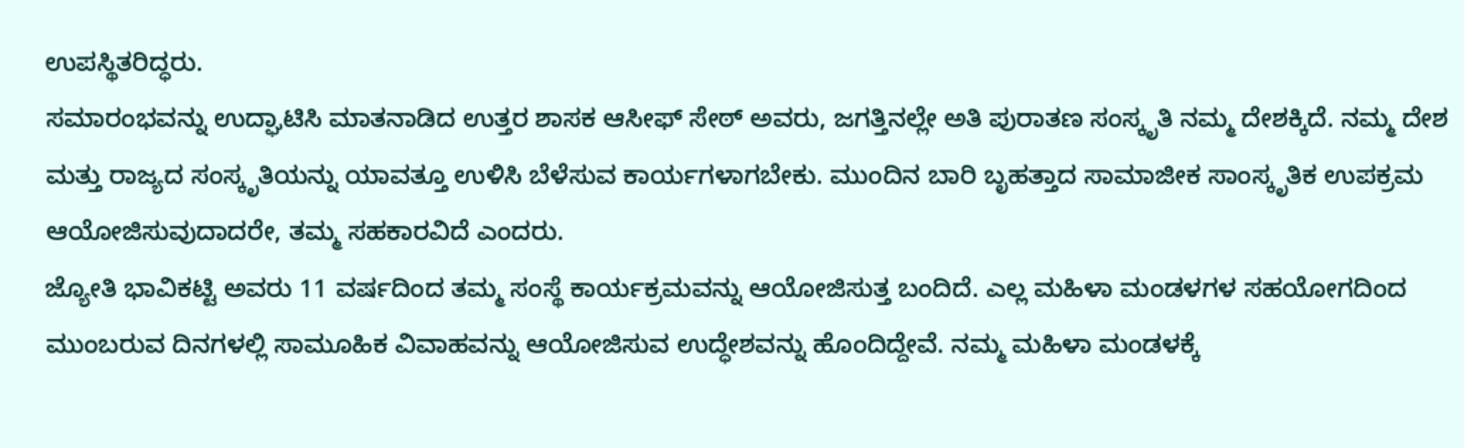ಉಪಸ್ಥಿತರಿದ್ಧರು.
ಸಮಾರಂಭವನ್ನು ಉದ್ಘಾಟಿಸಿ ಮಾತನಾಡಿದ ಉತ್ತರ ಶಾಸಕ ಆಸೀಫ್ ಸೇಠ್ ಅವರು, ಜಗತ್ತಿನಲ್ಲೇ ಅತಿ ಪುರಾತಣ ಸಂಸ್ಕೃತಿ ನಮ್ಮ ದೇಶಕ್ಕಿದೆ. ನಮ್ಮ ದೇಶ ಮತ್ತು ರಾಜ್ಯದ ಸಂಸ್ಕೃತಿಯನ್ನು ಯಾವತ್ತೂ ಉಳಿಸಿ ಬೆಳೆಸುವ ಕಾರ್ಯಗಳಾಗಬೇಕು. ಮುಂದಿನ ಬಾರಿ ಬೃಹತ್ತಾದ ಸಾಮಾಜೀಕ ಸಾಂಸ್ಕೃತಿಕ ಉಪಕ್ರಮ ಆಯೋಜಿಸುವುದಾದರೇ, ತಮ್ಮ ಸಹಕಾರವಿದೆ ಎಂದರು.
ಜ್ಯೋತಿ ಭಾವಿಕಟ್ಟಿ ಅವರು 11 ವರ್ಷದಿಂದ ತಮ್ಮ ಸಂಸ್ಥೆ ಕಾರ್ಯಕ್ರಮವನ್ನು ಆಯೋಜಿಸುತ್ತ ಬಂದಿದೆ. ಎಲ್ಲ ಮಹಿಳಾ ಮಂಡಳಗಳ ಸಹಯೋಗದಿಂದ ಮುಂಬರುವ ದಿನಗಳಲ್ಲಿ ಸಾಮೂಹಿಕ ವಿವಾಹವನ್ನು ಆಯೋಜಿಸುವ ಉದ್ಧೇಶವನ್ನು ಹೊಂದಿದ್ದೇವೆ. ನಮ್ಮ ಮಹಿಳಾ ಮಂಡಳಕ್ಕೆ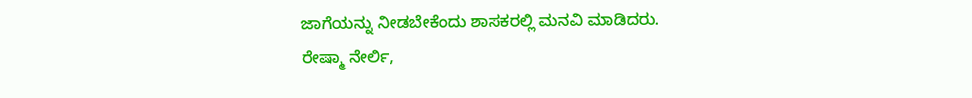ಜಾಗೆಯನ್ನು ನೀಡಬೇಕೆಂದು ಶಾಸಕರಲ್ಲಿ ಮನವಿ ಮಾಡಿದರು.
ರೇಷ್ಮಾ ನೇರ್ಲಿ,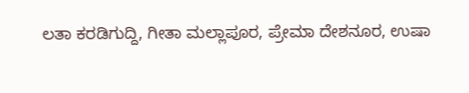ಲತಾ ಕರಡಿಗುದ್ದಿ, ಗೀತಾ ಮಲ್ಲಾಪೂರ, ಪ್ರೇಮಾ ದೇಶನೂರ, ಉಷಾ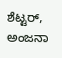ಶೆಟ್ಟರ್, ಅಂಜನಾ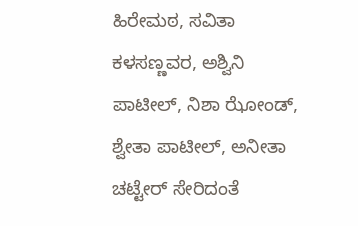ಹಿರೇಮಠ, ಸವಿತಾ ಕಳಸಣ್ಣವರ, ಅಶ್ವಿನಿ ಪಾಟೀಲ್, ನಿಶಾ ಝೋಂಡ್, ಶ್ವೇತಾ ಪಾಟೀಲ್, ಅನೀತಾ ಚಟ್ಟೇರ್ ಸೇರಿದಂತೆ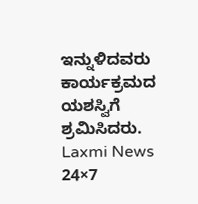ಇನ್ನುಳಿದವರು ಕಾರ್ಯಕ್ರಮದ ಯಶಸ್ವಿಗೆ ಶ್ರಮಿಸಿದರು.
Laxmi News 24×7